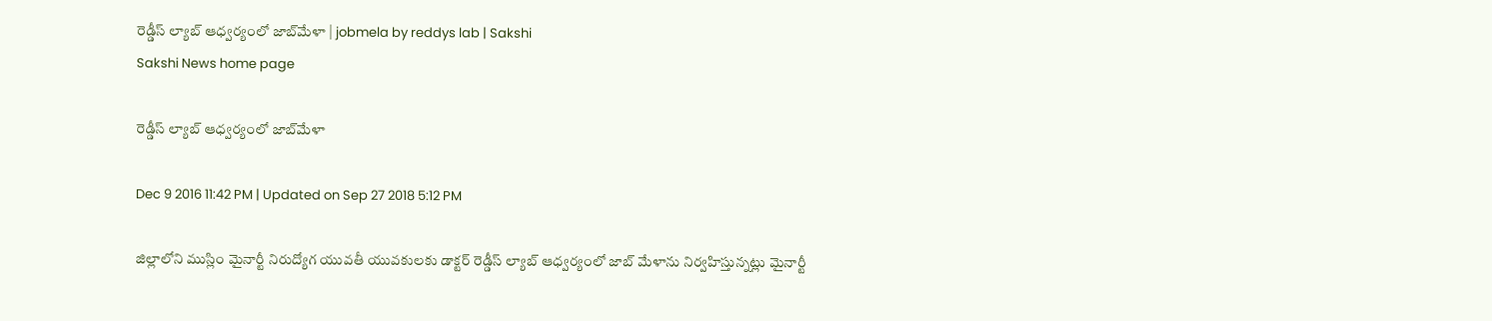రెడ్డీస్‌ ల్యాబ్‌ ఆధ్వర్యంలో జాబ్‌మేళా | jobmela by reddys lab | Sakshi
Sakshi News home page

రెడ్డీస్‌ ల్యాబ్‌ ఆధ్వర్యంలో జాబ్‌మేళా

Dec 9 2016 11:42 PM | Updated on Sep 27 2018 5:12 PM

జిల్లాలోని ముస్లిం మైనార్టీ నిరుద్యోగ యువతీ యువకులకు డాక్టర్‌ రెడ్డీస్‌ ల్యాబ్‌ ఆధ్వర్యంలో జాబ్‌ మేళాను నిర్వహిస్తున్నట్లు మైనార్టీ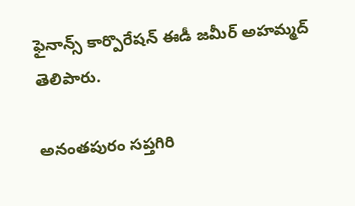ఫైనాన్స్‌ కార్పొరేషన్‌ ఈడీ జమీర్‌ అహమ్మద్‌ తెలిపారు.

అనంతపురం సప్తగిరి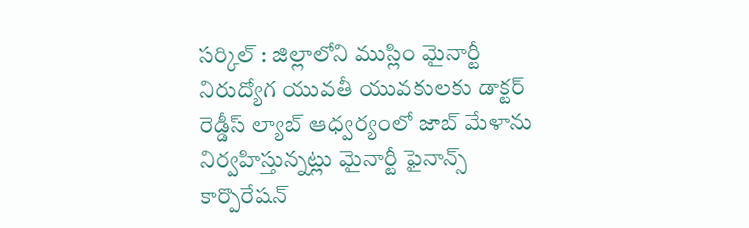సర్కిల్‌ : జిల్లాలోని ముస్లిం మైనార్టీ నిరుద్యోగ యువతీ యువకులకు డాక్టర్‌ రెడ్డీస్‌ ల్యాబ్‌ ఆధ్వర్యంలో జాబ్‌ మేళాను నిర్వహిస్తున్నట్లు మైనార్టీ ఫైనాన్స్‌ కార్పొరేషన్‌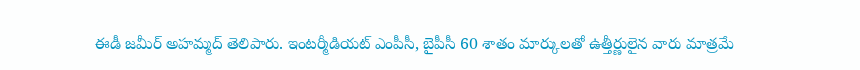ఈడీ జమీర్‌ అహమ్మద్‌ తెలిపారు. ఇంటర్మీడియట్‌ ఎంపీసీ, బైపీసీ 60 శాతం మార్కులతో ఉత్తీర్ణులైన వారు మాత్రమే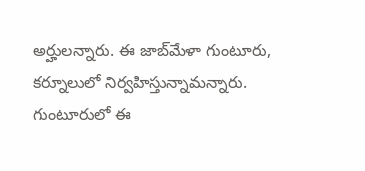అర్హులన్నారు. ఈ జాబ్‌మేళా గుంటూరు, కర్నూలులో నిర్వహిస్తున్నామన్నారు. గుంటూరులో ఈ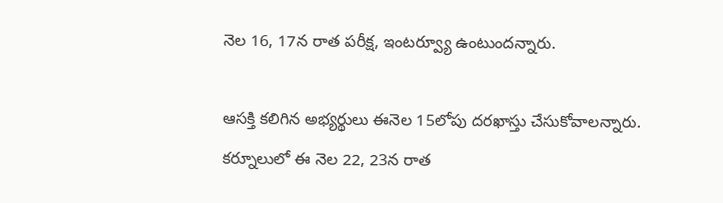నెల 16, 17న రాత పరీక్ష, ఇంటర్వ్యూ ఉంటుందన్నారు.

ఆసక్తి కలిగిన అభ్యర్థులు ఈనెల 15లోపు దరఖాస్తు చేసుకోవాలన్నారు. కర్నూలులో ఈ నెల 22, 23న రాత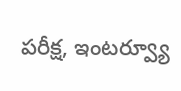పరీక్ష, ఇంటర్వ్యూ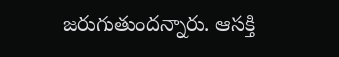జరుగుతుందన్నారు. ఆసక్తి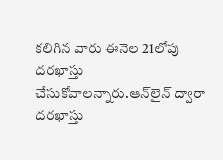కలిగిన వారు ఈనెల 21లోపు దరఖాస్తు చేసుకోవాలన్నారు.ఆన్‌లైన్‌ ద్వారా దరఖాస్తు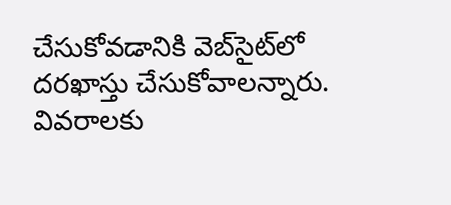చేసుకోవడానికి వెబ్‌సైట్‌లో దరఖాస్తు చేసుకోవాలన్నారు. వివరాలకు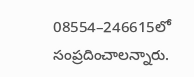08554–246615లో సంప్రదించాలన్నారు.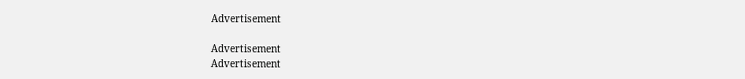Advertisement

Advertisement
Advertisement